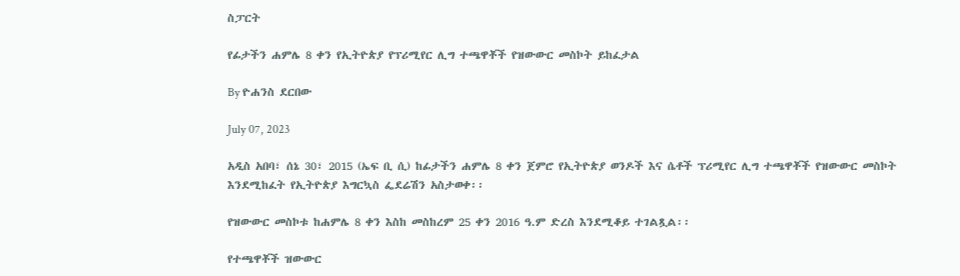ስፓርት

የፊታችን ሐምሌ 8 ቀን የኢትዮጵያ የፕሪሚየር ሊግ ተጫዋቾች የዝውውር መስኮት ይከፈታል

By ዮሐንስ ደርበው

July 07, 2023

አዲስ አበባ፣ ሰኔ 30፣ 2015 (ኤፍ ቢ ሲ) ከፊታችን ሐምሌ 8 ቀን ጀምሮ የኢትዮጵያ ወንዶች እና ሴቶች ፕሪሚየር ሊግ ተጫዋቾች የዝውውር መስኮት እንደሚከፈት የኢትዮጵያ እግርኳስ ፌደሬሽን አስታወቀ፡፡

የዝውውር መስኮቱ ከሐምሌ 8 ቀን እስከ መስከረም 25 ቀን 2016 ዓ.ም ድረስ እንደሚቆይ ተገልጿል፡፡

የተጫዋቾች ዝውውር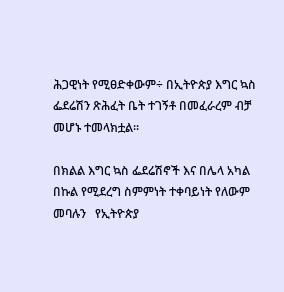ሕጋዊነት የሚፀድቀውም÷ በኢትዮጵያ እግር ኳስ ፌደሬሽን ጽሕፈት ቤት ተገኝቶ በመፈራረም ብቻ መሆኑ ተመላክቷል፡፡

በክልል እግር ኳስ ፌደሬሽኖች እና በሌላ አካል በኩል የሚደረግ ስምምነት ተቀባይነት የለውም መባሉን   የኢትዮጵያ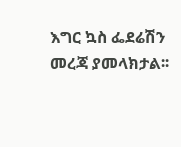እግር ኳስ ፌደሬሽን መረጃ ያመላክታል፡፡